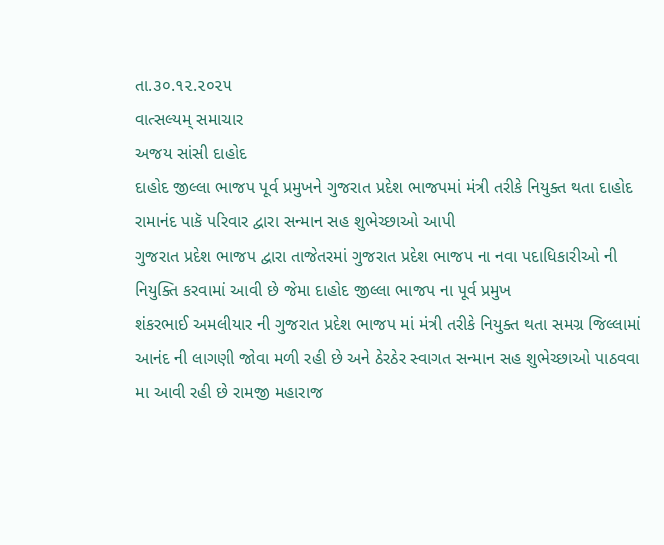તા.૩૦.૧૨.૨૦૨૫
વાત્સલ્યમ્ સમાચાર
અજય સાંસી દાહોદ
દાહોદ જીલ્લા ભાજપ પૂર્વ પ્રમુખને ગુજરાત પ્રદેશ ભાજપમાં મંત્રી તરીકે નિયુક્ત થતા દાહોદ રામાનંદ પાકૅ પરિવાર દ્વારા સન્માન સહ શુભેચ્છાઓ આપી
ગુજરાત પ્રદેશ ભાજપ દ્વારા તાજેતરમાં ગુજરાત પ્રદેશ ભાજપ ના નવા પદાધિકારીઓ ની નિયુક્તિ કરવામાં આવી છે જેમા દાહોદ જીલ્લા ભાજપ ના પૂર્વ પ્રમુખ
શંકરભાઈ અમલીયાર ની ગુજરાત પ્રદેશ ભાજપ માં મંત્રી તરીકે નિયુક્ત થતા સમગ્ર જિલ્લામાં આનંદ ની લાગણી જોવા મળી રહી છે અને ઠેરઠેર સ્વાગત સન્માન સહ શુભેચ્છાઓ પાઠવવા મા આવી રહી છે રામજી મહારાજ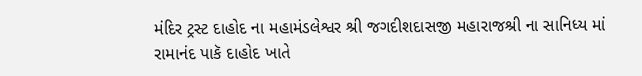મંદિર ટ્રસ્ટ દાહોદ ના મહામંડલેશ્વર શ્રી જગદીશદાસજી મહારાજશ્રી ના સાનિધ્ય માં રામાનંદ પાકૅ દાહોદ ખાતે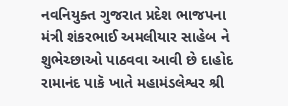નવનિયુક્ત ગુજરાત પ્રદેશ ભાજપના મંત્રી શંકરભાઈ અમલીયાર સાહેબ ને શુભેચ્છાઓ પાઠવવા આવી છે દાહોદ રામાનંદ પાકૅ ખાતે મહામંડલેશ્વર શ્રી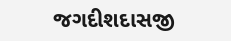જગદીશદાસજી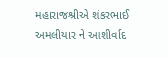મહારાજશ્રીએ શંકરભાઈ અમલીયાર ને આશીર્વાદ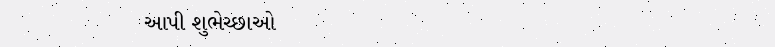આપી શુભેચ્છાઓ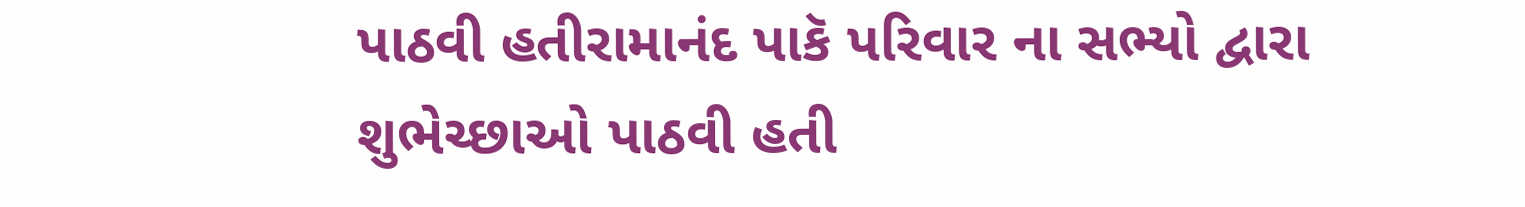પાઠવી હતીરામાનંદ પાકૅ પરિવાર ના સભ્યો દ્વારા શુભેચ્છાઓ પાઠવી હતી